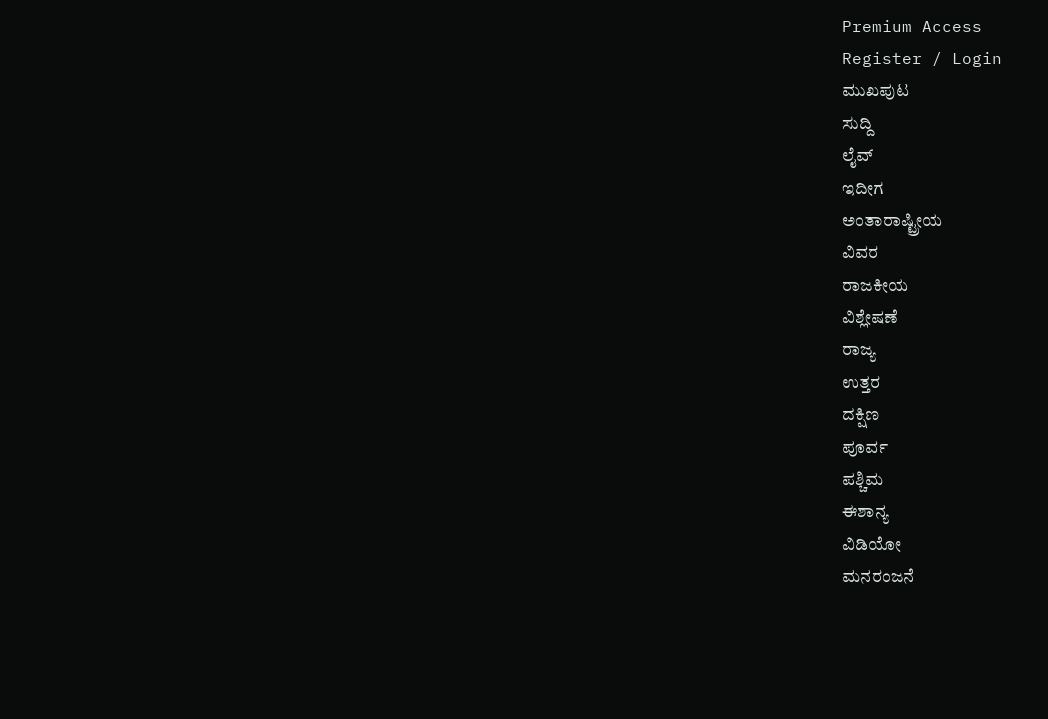Premium Access
Register / Login
ಮುಖಪುಟ
ಸುದ್ದಿ
ಲೈವ್
ಇದೀಗ
ಅಂತಾರಾಷ್ಟ್ರೀಯ
ವಿವರ
ರಾಜಕೀಯ
ವಿಶ್ಲೇಷಣೆ
ರಾಜ್ಯ
ಉತ್ತರ
ದಕ್ಷಿಣ
ಪೂರ್ವ
ಪಶ್ಚಿಮ
ಈಶಾನ್ಯ
ವಿಡಿಯೋ
ಮನರಂಜನೆ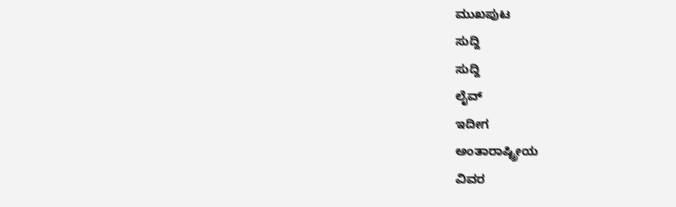ಮುಖಪುಟ
ಸುದ್ದಿ
ಸುದ್ದಿ
ಲೈವ್
ಇದೀಗ
ಅಂತಾರಾಷ್ಟ್ರೀಯ
ವಿವರ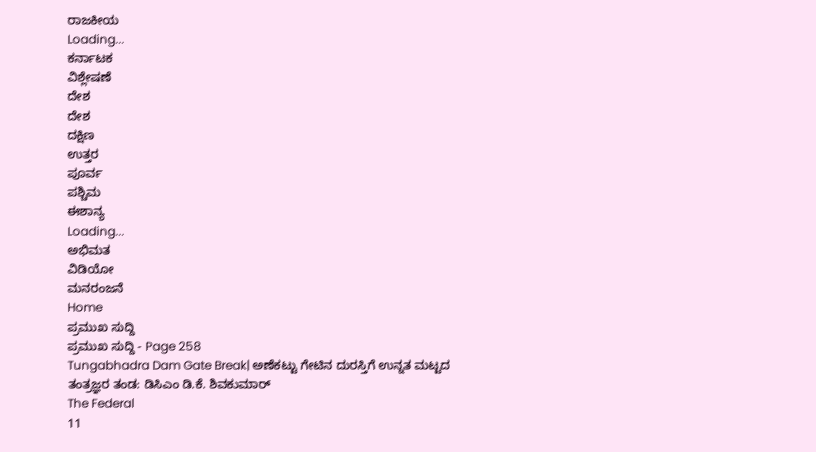ರಾಜಕೀಯ
Loading...
ಕರ್ನಾಟಕ
ವಿಶ್ಲೇಷಣೆ
ದೇಶ
ದೇಶ
ದಕ್ಷಿಣ
ಉತ್ತರ
ಪೂರ್ವ
ಪಶ್ಚಿಮ
ಈಶಾನ್ಯ
Loading...
ಅಭಿಮತ
ವಿಡಿಯೋ
ಮನರಂಜನೆ
Home
ಪ್ರಮುಖ ಸುದ್ದಿ
ಪ್ರಮುಖ ಸುದ್ದಿ - Page 258
Tungabhadra Dam Gate Break| ಅಣೆಕಟ್ಟು ಗೇಟಿನ ದುರಸ್ತಿಗೆ ಉನ್ನತ ಮಟ್ಟದ ತಂತ್ರಜ್ಞರ ತಂಡ: ಡಿಸಿಎಂ ಡಿ.ಕೆ. ಶಿವಕುಮಾರ್
The Federal
11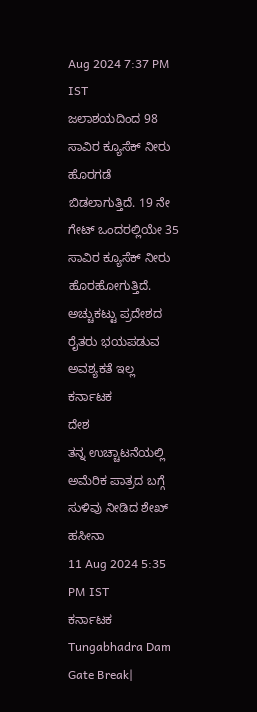Aug 2024 7:37 PM IST
ಜಲಾಶಯದಿಂದ 98 ಸಾವಿರ ಕ್ಯೂಸೆಕ್ ನೀರು ಹೊರಗಡೆ ಬಿಡಲಾಗುತ್ತಿದೆ. 19 ನೇ ಗೇಟ್ ಒಂದರಲ್ಲಿಯೇ 35 ಸಾವಿರ ಕ್ಯೂಸೆಕ್ ನೀರು ಹೊರಹೋಗುತ್ತಿದೆ. ಅಚ್ಚುಕಟ್ಟು ಪ್ರದೇಶದ ರೈತರು ಭಯಪಡುವ ಅವಶ್ಯಕತೆ ಇಲ್ಲ
ಕರ್ನಾಟಕ
ದೇಶ
ತನ್ನ ಉಚ್ಚಾಟನೆಯಲ್ಲಿ ಅಮೆರಿಕ ಪಾತ್ರದ ಬಗ್ಗೆ ಸುಳಿವು ನೀಡಿದ ಶೇಖ್ ಹಸೀನಾ
11 Aug 2024 5:35 PM IST
ಕರ್ನಾಟಕ
Tungabhadra Dam Gate Break|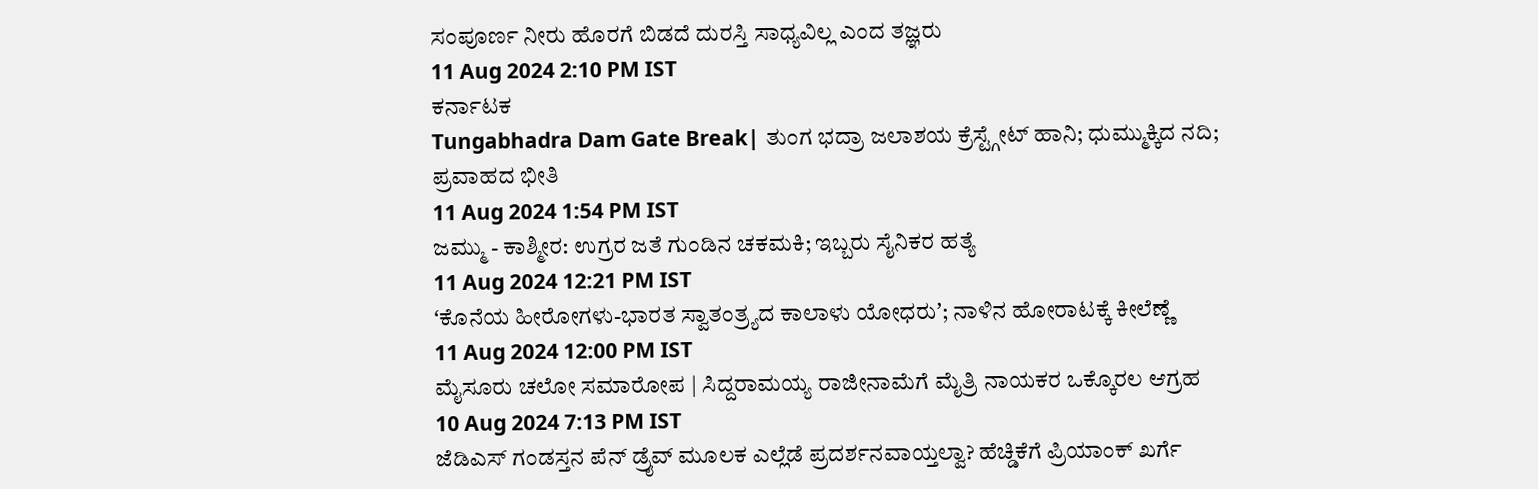ಸಂಪೂರ್ಣ ನೀರು ಹೊರಗೆ ಬಿಡದೆ ದುರಸ್ತಿ ಸಾಧ್ಯವಿಲ್ಲ ಎಂದ ತಜ್ಞರು
11 Aug 2024 2:10 PM IST
ಕರ್ನಾಟಕ
Tungabhadra Dam Gate Break| ತುಂಗ ಭದ್ರಾ ಜಲಾಶಯ ಕ್ರೆಸ್ಟ್ಗೇಟ್ ಹಾನಿ; ಧುಮ್ಮುಕ್ಕಿದ ನದಿ; ಪ್ರವಾಹದ ಭೀತಿ
11 Aug 2024 1:54 PM IST
ಜಮ್ಮು - ಕಾಶ್ಮೀರ: ಉಗ್ರರ ಜತೆ ಗುಂಡಿನ ಚಕಮಕಿ; ಇಬ್ಬರು ಸೈನಿಕರ ಹತ್ಯೆ
11 Aug 2024 12:21 PM IST
ʻಕೊನೆಯ ಹೀರೋಗಳು-ಭಾರತ ಸ್ವಾತಂತ್ರ್ಯದ ಕಾಲಾಳು ಯೋಧರುʼ; ನಾಳಿನ ಹೋರಾಟಕ್ಕೆ ಕೀಲೆಣ್ಣೆ
11 Aug 2024 12:00 PM IST
ಮೈಸೂರು ಚಲೋ ಸಮಾರೋಪ | ಸಿದ್ದರಾಮಯ್ಯ ರಾಜೀನಾಮೆಗೆ ಮೈತ್ರಿ ನಾಯಕರ ಒಕ್ಕೊರಲ ಆಗ್ರಹ
10 Aug 2024 7:13 PM IST
ಜೆಡಿಎಸ್ ಗಂಡಸ್ತನ ಪೆನ್ ಡ್ರೈವ್ ಮೂಲಕ ಎಲ್ಲೆಡೆ ಪ್ರದರ್ಶನವಾಯ್ತಲ್ವಾ? ಹೆಚ್ಡಿಕೆಗೆ ಪ್ರಿಯಾಂಕ್ ಖರ್ಗೆ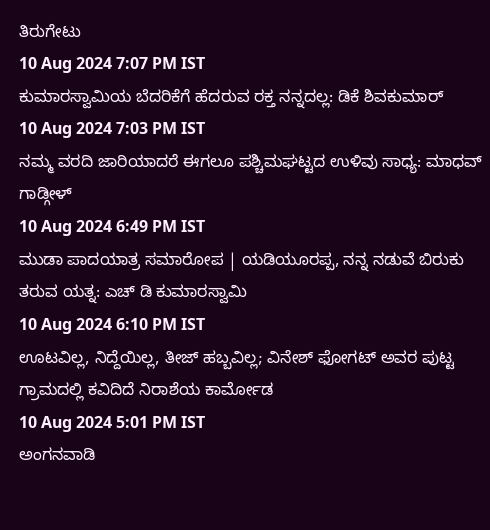ತಿರುಗೇಟು
10 Aug 2024 7:07 PM IST
ಕುಮಾರಸ್ವಾಮಿಯ ಬೆದರಿಕೆಗೆ ಹೆದರುವ ರಕ್ತ ನನ್ನದಲ್ಲ: ಡಿಕೆ ಶಿವಕುಮಾರ್
10 Aug 2024 7:03 PM IST
ನಮ್ಮ ವರದಿ ಜಾರಿಯಾದರೆ ಈಗಲೂ ಪಶ್ಚಿಮಘಟ್ಟದ ಉಳಿವು ಸಾಧ್ಯ: ಮಾಧವ್ ಗಾಡ್ಗೀಳ್
10 Aug 2024 6:49 PM IST
ಮುಡಾ ಪಾದಯಾತ್ರ ಸಮಾರೋಪ | ಯಡಿಯೂರಪ್ಪ, ನನ್ನ ನಡುವೆ ಬಿರುಕು ತರುವ ಯತ್ನ: ಎಚ್ ಡಿ ಕುಮಾರಸ್ವಾಮಿ
10 Aug 2024 6:10 PM IST
ಊಟವಿಲ್ಲ, ನಿದ್ದೆಯಿಲ್ಲ, ತೀಜ್ ಹಬ್ಬವಿಲ್ಲ; ವಿನೇಶ್ ಫೋಗಟ್ ಅವರ ಪುಟ್ಟ ಗ್ರಾಮದಲ್ಲಿ ಕವಿದಿದೆ ನಿರಾಶೆಯ ಕಾರ್ಮೋಡ
10 Aug 2024 5:01 PM IST
ಅಂಗನವಾಡಿ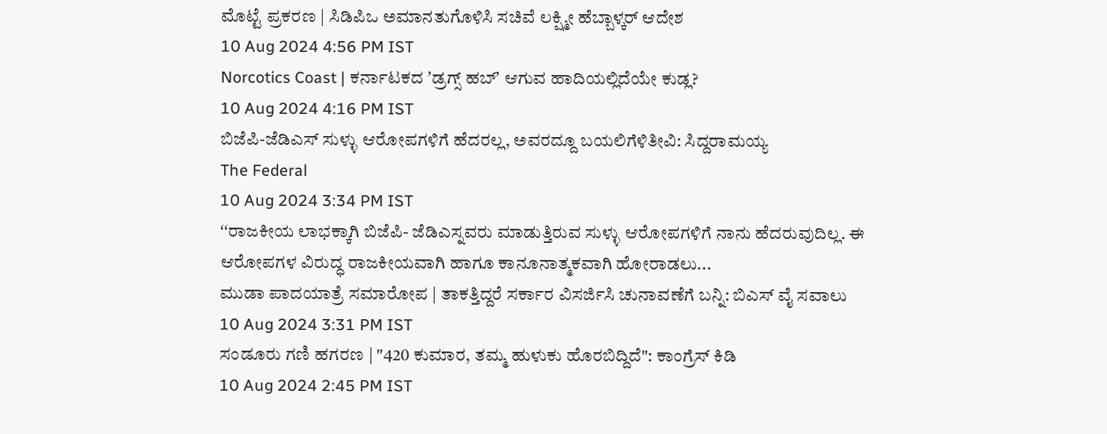ಮೊಟ್ಟೆ ಪ್ರಕರಣ | ಸಿಡಿಪಿಒ ಅಮಾನತುಗೊಳಿಸಿ ಸಚಿವೆ ಲಕ್ಷ್ಮೀ ಹೆಬ್ಬಾಳ್ಕರ್ ಆದೇಶ
10 Aug 2024 4:56 PM IST
Norcotics Coast | ಕರ್ನಾಟಕದ ʼಡ್ರಗ್ಸ್ ಹಬ್ʼ ಆಗುವ ಹಾದಿಯಲ್ಲಿದೆಯೇ ಕುಡ್ಲ?
10 Aug 2024 4:16 PM IST
ಬಿಜೆಪಿ-ಜೆಡಿಎಸ್ ಸುಳ್ಳು ಆರೋಪಗಳಿಗೆ ಹೆದರಲ್ಲ, ಅವರದ್ದೂ ಬಯಲಿಗೆಳಿತೀವಿ: ಸಿದ್ದರಾಮಯ್ಯ
The Federal
10 Aug 2024 3:34 PM IST
ʻʻರಾಜಕೀಯ ಲಾಭಕ್ಕಾಗಿ ಬಿಜೆಪಿ- ಜೆಡಿಎಸ್ನವರು ಮಾಡುತ್ತಿರುವ ಸುಳ್ಳು ಆರೋಪಗಳಿಗೆ ನಾನು ಹೆದರುವುದಿಲ್ಲ. ಈ ಆರೋಪಗಳ ವಿರುದ್ಧ ರಾಜಕೀಯವಾಗಿ ಹಾಗೂ ಕಾನೂನಾತ್ಮಕವಾಗಿ ಹೋರಾಡಲು...
ಮುಡಾ ಪಾದಯಾತ್ರೆ ಸಮಾರೋಪ | ತಾಕತ್ತಿದ್ದರೆ ಸರ್ಕಾರ ವಿಸರ್ಜಿಸಿ ಚುನಾವಣೆಗೆ ಬನ್ನಿ: ಬಿಎಸ್ ವೈ ಸವಾಲು
10 Aug 2024 3:31 PM IST
ಸಂಡೂರು ಗಣಿ ಹಗರಣ | "420 ಕುಮಾರ, ತಮ್ಮ ಹುಳುಕು ಹೊರಬಿದ್ದಿದೆ": ಕಾಂಗ್ರೆಸ್ ಕಿಡಿ
10 Aug 2024 2:45 PM IST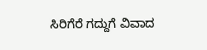ಸಿರಿಗೆರೆ ಗದ್ದುಗೆ ವಿವಾದ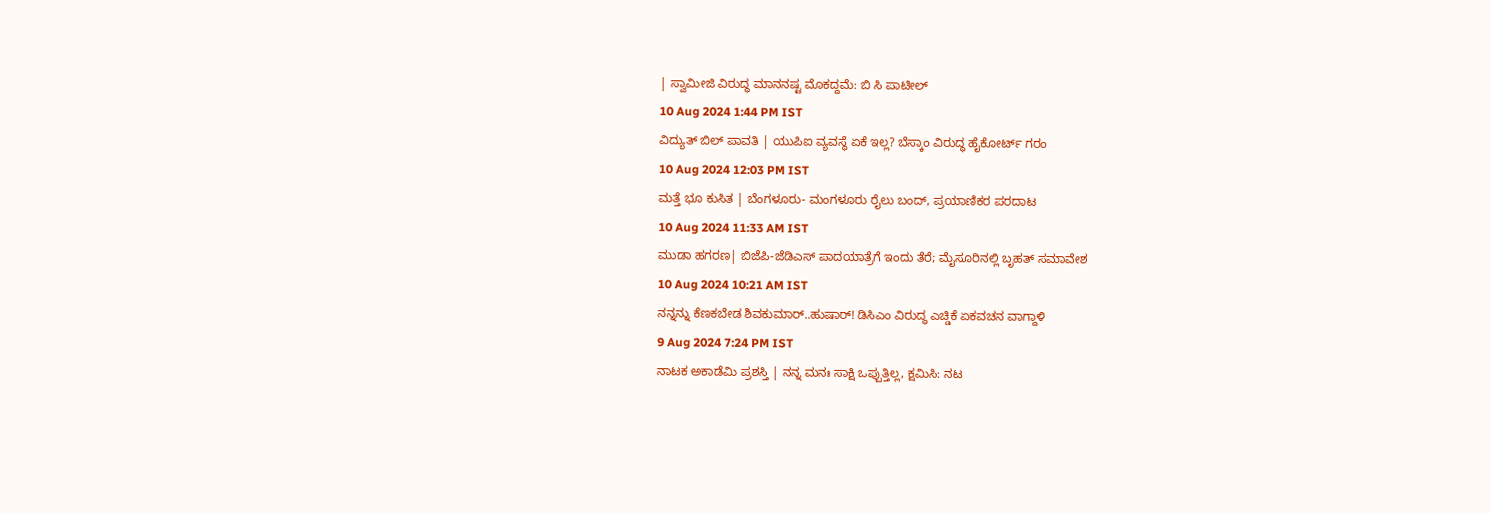| ಸ್ವಾಮೀಜಿ ವಿರುದ್ಧ ಮಾನನಷ್ಟ ಮೊಕದ್ದಮೆ: ಬಿ ಸಿ ಪಾಟೀಲ್
10 Aug 2024 1:44 PM IST
ವಿದ್ಯುತ್ ಬಿಲ್ ಪಾವತಿ | ಯುಪಿಐ ವ್ಯವಸ್ಥೆ ಏಕೆ ಇಲ್ಲ? ಬೆಸ್ಕಾಂ ವಿರುದ್ಧ ಹೈಕೋರ್ಟ್ ಗರಂ
10 Aug 2024 12:03 PM IST
ಮತ್ತೆ ಭೂ ಕುಸಿತ | ಬೆಂಗಳೂರು- ಮಂಗಳೂರು ರೈಲು ಬಂದ್, ಪ್ರಯಾಣಿಕರ ಪರದಾಟ
10 Aug 2024 11:33 AM IST
ಮುಡಾ ಹಗರಣ| ಬಿಜೆಪಿ-ಜೆಡಿಎಸ್ ಪಾದಯಾತ್ರೆಗೆ ಇಂದು ತೆರೆ; ಮೈಸೂರಿನಲ್ಲಿ ಬೃಹತ್ ಸಮಾವೇಶ
10 Aug 2024 10:21 AM IST
ನನ್ನನ್ನು ಕೆಣಕಬೇಡ ಶಿವಕುಮಾರ್..ಹುಷಾರ್! ಡಿಸಿಎಂ ವಿರುದ್ಧ ಎಚ್ಡಿಕೆ ಏಕವಚನ ವಾಗ್ದಾಳಿ
9 Aug 2024 7:24 PM IST
ನಾಟಕ ಅಕಾಡೆಮಿ ಪ್ರಶಸ್ತಿ | ನನ್ನ ಮನಃ ಸಾಕ್ಷಿ ಒಪ್ಪುತ್ತಿಲ್ಲ, ಕ್ಷಮಿಸಿ: ನಟ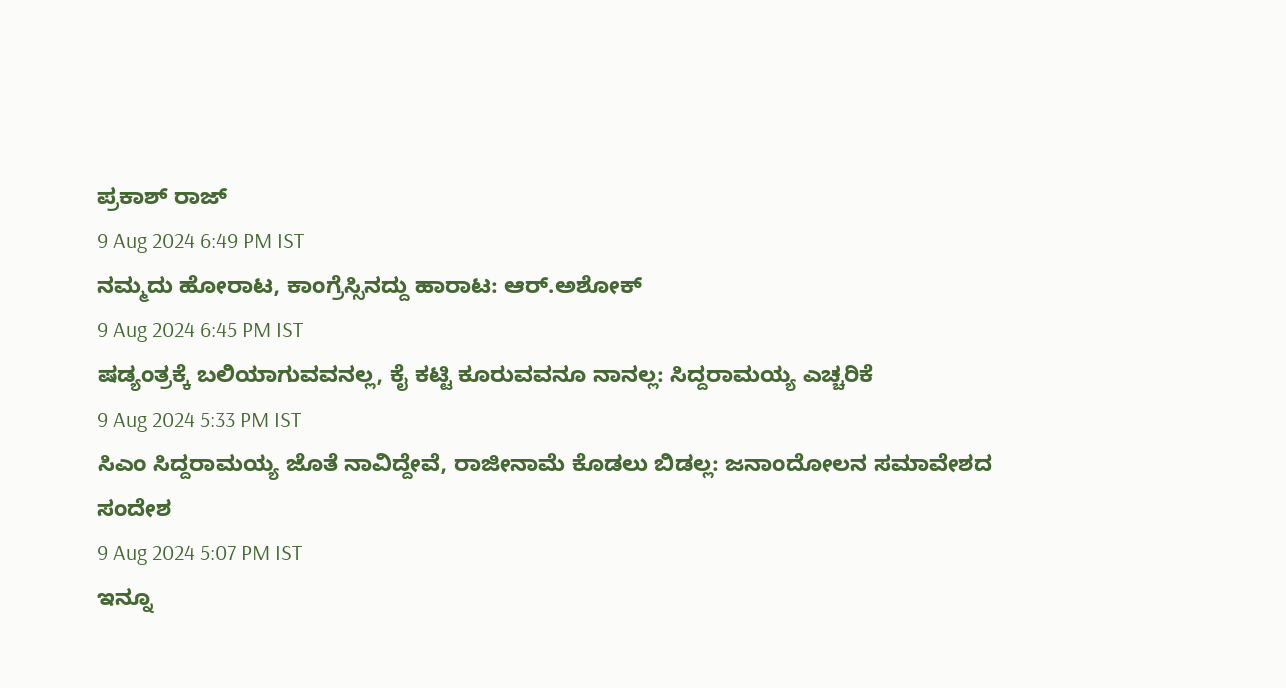ಪ್ರಕಾಶ್ ರಾಜ್
9 Aug 2024 6:49 PM IST
ನಮ್ಮದು ಹೋರಾಟ, ಕಾಂಗ್ರೆಸ್ಸಿನದ್ದು ಹಾರಾಟ: ಆರ್.ಅಶೋಕ್
9 Aug 2024 6:45 PM IST
ಷಡ್ಯಂತ್ರಕ್ಕೆ ಬಲಿಯಾಗುವವನಲ್ಲ, ಕೈ ಕಟ್ಟಿ ಕೂರುವವನೂ ನಾನಲ್ಲ: ಸಿದ್ದರಾಮಯ್ಯ ಎಚ್ಚರಿಕೆ
9 Aug 2024 5:33 PM IST
ಸಿಎಂ ಸಿದ್ದರಾಮಯ್ಯ ಜೊತೆ ನಾವಿದ್ದೇವೆ, ರಾಜೀನಾಮೆ ಕೊಡಲು ಬಿಡಲ್ಲ: ಜನಾಂದೋಲನ ಸಮಾವೇಶದ ಸಂದೇಶ
9 Aug 2024 5:07 PM IST
ಇನ್ನೂ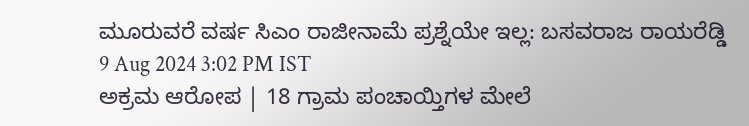ಮೂರುವರೆ ವರ್ಷ ಸಿಎಂ ರಾಜೀನಾಮೆ ಪ್ರಶ್ನೆಯೇ ಇಲ್ಲ: ಬಸವರಾಜ ರಾಯರೆಡ್ಡಿ
9 Aug 2024 3:02 PM IST
ಅಕ್ರಮ ಆರೋಪ | 18 ಗ್ರಾಮ ಪಂಚಾಯ್ತಿಗಳ ಮೇಲೆ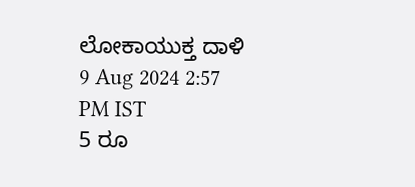ಲೋಕಾಯುಕ್ತ ದಾಳಿ
9 Aug 2024 2:57 PM IST
5 ರೂ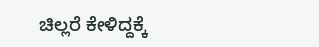ಚಿಲ್ಲರೆ ಕೇಳಿದ್ದಕ್ಕೆ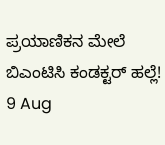ಪ್ರಯಾಣಿಕನ ಮೇಲೆ ಬಿಎಂಟಿಸಿ ಕಂಡಕ್ಟರ್ ಹಲ್ಲೆ!
9 Aug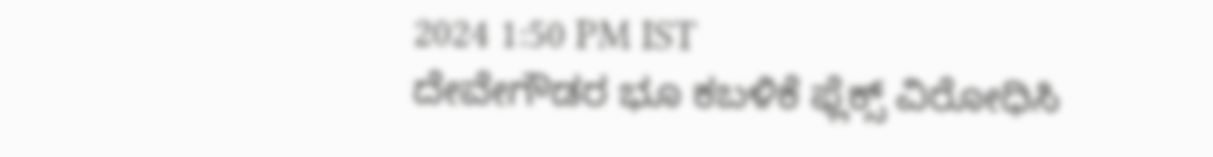2024 1:50 PM IST
ದೇವೇಗೌಡರ ಭೂ ಕಬಳಿಕೆ ಫ್ಲೆಕ್ಸ್ ವಿರೋಧಿಸಿ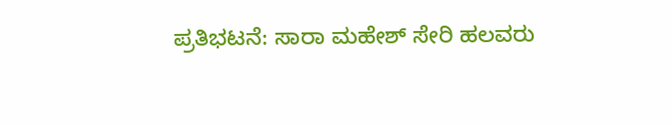ಪ್ರತಿಭಟನೆ: ಸಾರಾ ಮಹೇಶ್ ಸೇರಿ ಹಲವರು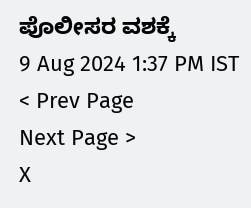ಪೊಲೀಸರ ವಶಕ್ಕೆ
9 Aug 2024 1:37 PM IST
< Prev Page
Next Page >
X